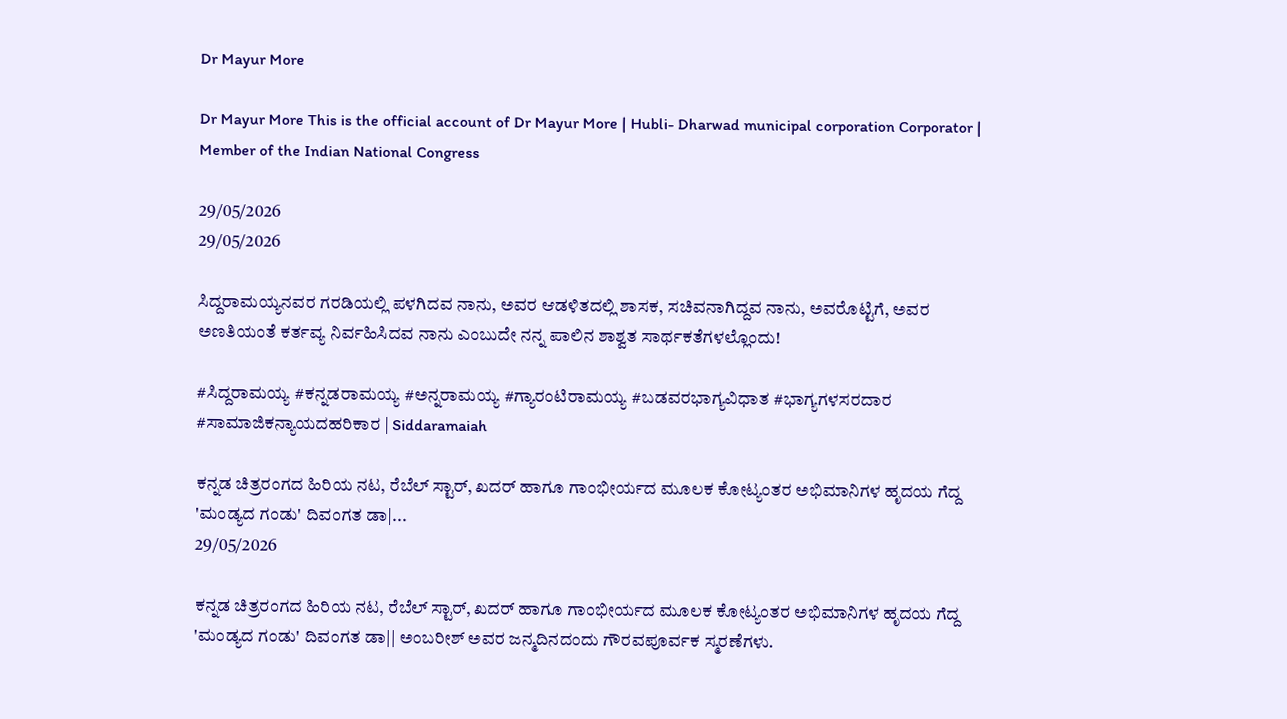Dr Mayur More

Dr Mayur More This is the official account of Dr Mayur More | Hubli- Dharwad municipal corporation Corporator | Member of the Indian National Congress

29/05/2026
29/05/2026

ಸಿದ್ದರಾಮಯ್ಯನವರ ಗರಡಿಯಲ್ಲಿ ಪಳಗಿದವ ನಾನು, ಅವರ ಆಡಳಿತದಲ್ಲಿ ಶಾಸಕ, ಸಚಿವನಾಗಿದ್ದವ ನಾನು, ಅವರೊಟ್ಟಿಗೆ, ಅವರ ಅಣತಿಯಂತೆ ಕರ್ತವ್ಯ ನಿರ್ವಹಿಸಿದವ‌ ನಾನು ಎಂಬುದೇ ನನ್ನ ಪಾಲಿನ ಶಾಶ್ವತ ಸಾರ್ಥಕತೆಗಳಲ್ಲೊಂದು!

#ಸಿದ್ದರಾಮಯ್ಯ #ಕನ್ನಡರಾಮಯ್ಯ #ಅನ್ನರಾಮಯ್ಯ #ಗ್ಯಾರಂಟಿರಾಮಯ್ಯ #ಬಡವರಭಾಗ್ಯವಿಧಾತ #ಭಾಗ್ಯಗಳಸರದಾರ #ಸಾಮಾಜಿಕನ್ಯಾಯದಹರಿಕಾರ | Siddaramaiah

ಕನ್ನಡ ಚಿತ್ರರಂಗದ ಹಿರಿಯ ನಟ, ರೆಬೆಲ್ ಸ್ಟಾರ್, ಖದರ್ ಹಾಗೂ ಗಾಂಭೀರ್ಯದ ಮೂಲಕ ಕೋಟ್ಯಂತರ ಅಭಿಮಾನಿಗಳ ಹೃದಯ ಗೆದ್ದ 'ಮಂಡ್ಯದ ಗಂಡು' ದಿವಂಗತ ಡಾ|...
29/05/2026

ಕನ್ನಡ ಚಿತ್ರರಂಗದ ಹಿರಿಯ ನಟ, ರೆಬೆಲ್ ಸ್ಟಾರ್, ಖದರ್ ಹಾಗೂ ಗಾಂಭೀರ್ಯದ ಮೂಲಕ ಕೋಟ್ಯಂತರ ಅಭಿಮಾನಿಗಳ ಹೃದಯ ಗೆದ್ದ 'ಮಂಡ್ಯದ ಗಂಡು' ದಿವಂಗತ ಡಾ|| ಅಂಬರೀಶ್ ಅವರ ಜನ್ಮದಿನದಂದು ಗೌರವಪೂರ್ವಕ ಸ್ಮರಣೆಗಳು.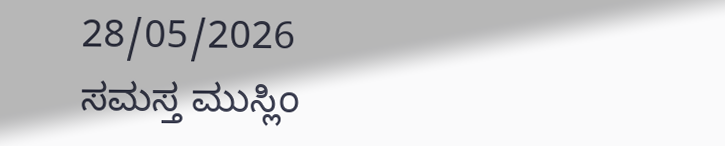28/05/2026
ಸಮಸ್ತ ಮುಸ್ಲಿಂ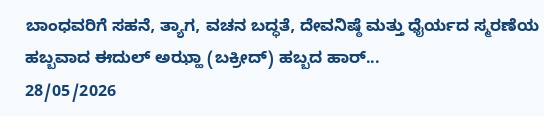ಬಾಂಧವರಿಗೆ ಸಹನೆ, ತ್ಯಾಗ, ವಚನ ಬದ್ಧತೆ, ದೇವನಿಷ್ಠೆ ಮತ್ತು ಧೈರ್ಯದ ಸ್ಮರಣೆಯ ಹಬ್ಬವಾದ ಈದುಲ್ ಅಝ್ಹಾ (ಬಕ್ರೀದ್) ಹಬ್ಬದ ಹಾರ್...
28/05/2026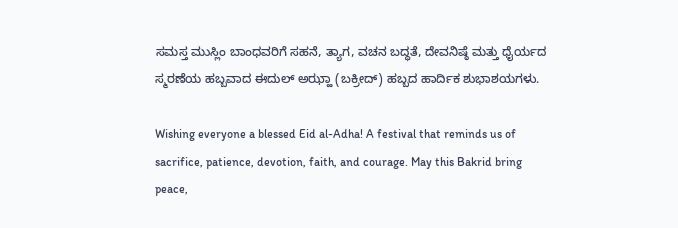ಸಮಸ್ತ ಮುಸ್ಲಿಂ ಬಾಂಧವರಿಗೆ ಸಹನೆ, ತ್ಯಾಗ, ವಚನ ಬದ್ಧತೆ, ದೇವನಿಷ್ಠೆ ಮತ್ತು ಧೈರ್ಯದ ಸ್ಮರಣೆಯ ಹಬ್ಬವಾದ ಈದುಲ್ ಅಝ್ಹಾ (ಬಕ್ರೀದ್) ಹಬ್ಬದ ಹಾರ್ದಿಕ ಶುಭಾಶಯಗಳು.

Wishing everyone a blessed Eid al-Adha! A festival that reminds us of sacrifice, patience, devotion, faith, and courage. May this Bakrid bring peace,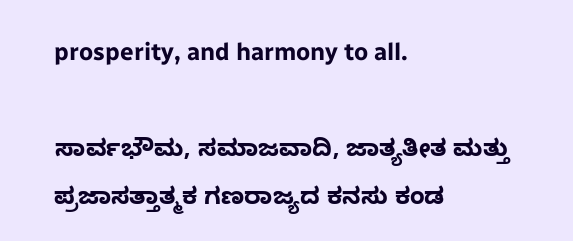prosperity, and harmony to all.

ಸಾರ್ವಭೌಮ, ಸಮಾಜವಾದಿ, ಜಾತ್ಯತೀತ ಮತ್ತು ಪ್ರಜಾಸತ್ತಾತ್ಮಕ ಗಣರಾಜ್ಯದ ಕನಸು ಕಂಡ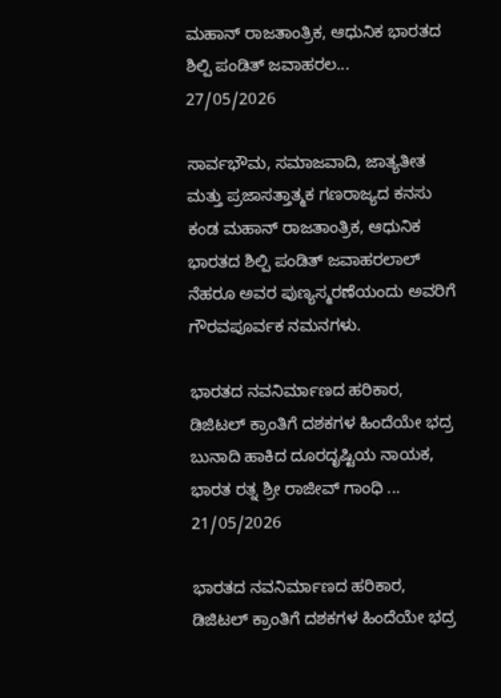ಮಹಾನ್ ರಾಜತಾಂತ್ರಿಕ, ಆಧುನಿಕ ಭಾರತದ ಶಿಲ್ಪಿ ಪಂಡಿತ್ ಜವಾಹರಲ...
27/05/2026

ಸಾರ್ವಭೌಮ, ಸಮಾಜವಾದಿ, ಜಾತ್ಯತೀತ ಮತ್ತು ಪ್ರಜಾಸತ್ತಾತ್ಮಕ ಗಣರಾಜ್ಯದ ಕನಸು ಕಂಡ ಮಹಾನ್ ರಾಜತಾಂತ್ರಿಕ, ಆಧುನಿಕ ಭಾರತದ ಶಿಲ್ಪಿ ಪಂಡಿತ್ ಜವಾಹರಲಾಲ್ ನೆಹರೂ ಅವರ ಪುಣ್ಯಸ್ಮರಣೆಯಂದು ಅವರಿಗೆ ಗೌರವಪೂರ್ವಕ ನಮನಗಳು.

ಭಾರತದ ನವನಿರ್ಮಾಣದ ಹರಿಕಾರ, ಡಿಜಿಟಲ್ ಕ್ರಾಂತಿಗೆ ದಶಕಗಳ ಹಿಂದೆಯೇ ಭದ್ರ ಬುನಾದಿ ಹಾಕಿದ ದೂರದೃಷ್ಟಿಯ ನಾಯಕ, ಭಾರತ ರತ್ನ ಶ್ರೀ ರಾಜೀವ್ ಗಾಂಧಿ ...
21/05/2026

ಭಾರತದ ನವನಿರ್ಮಾಣದ ಹರಿಕಾರ, ಡಿಜಿಟಲ್ ಕ್ರಾಂತಿಗೆ ದಶಕಗಳ ಹಿಂದೆಯೇ ಭದ್ರ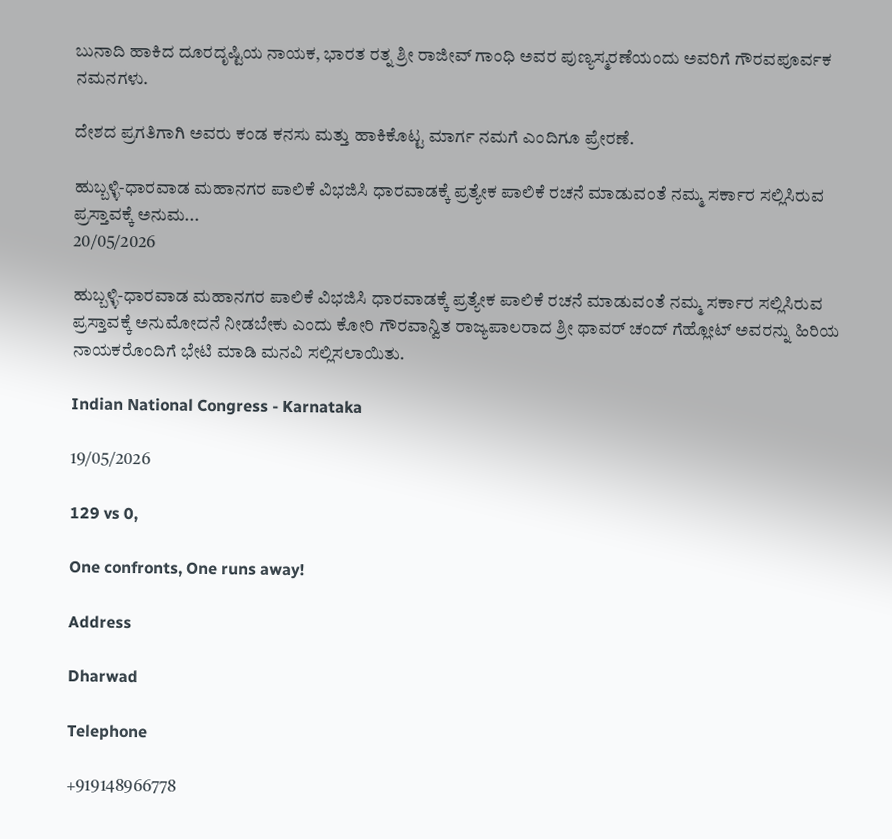ಬುನಾದಿ ಹಾಕಿದ ದೂರದೃಷ್ಟಿಯ ನಾಯಕ, ಭಾರತ ರತ್ನ ಶ್ರೀ ರಾಜೀವ್ ಗಾಂಧಿ ಅವರ ಪುಣ್ಯಸ್ಮರಣೆಯಂದು ಅವರಿಗೆ ಗೌರವಪೂರ್ವಕ ನಮನಗಳು.

ದೇಶದ ಪ್ರಗತಿಗಾಗಿ ಅವರು ಕಂಡ ಕನಸು ಮತ್ತು ಹಾಕಿಕೊಟ್ಟ ಮಾರ್ಗ ನಮಗೆ ಎಂದಿಗೂ ಪ್ರೇರಣೆ.

ಹುಬ್ಬಳ್ಳಿ-ಧಾರವಾಡ ಮಹಾನಗರ ಪಾಲಿಕೆ ವಿಭಜಿಸಿ ಧಾರವಾಡಕ್ಕೆ ಪ್ರತ್ಯೇಕ ಪಾಲಿಕೆ ರಚನೆ ಮಾಡುವಂತೆ ನಮ್ಮ ಸರ್ಕಾರ ಸಲ್ಲಿಸಿರುವ ಪ್ರಸ್ತಾವಕ್ಕೆ ಅನುಮ...
20/05/2026

ಹುಬ್ಬಳ್ಳಿ-ಧಾರವಾಡ ಮಹಾನಗರ ಪಾಲಿಕೆ ವಿಭಜಿಸಿ ಧಾರವಾಡಕ್ಕೆ ಪ್ರತ್ಯೇಕ ಪಾಲಿಕೆ ರಚನೆ ಮಾಡುವಂತೆ ನಮ್ಮ ಸರ್ಕಾರ ಸಲ್ಲಿಸಿರುವ ಪ್ರಸ್ತಾವಕ್ಕೆ ಅನುಮೋದನೆ ನೀಡಬೇಕು ಎಂದು ಕೋರಿ ಗೌರವಾನ್ವಿತ ರಾಜ್ಯಪಾಲರಾದ ಶ್ರೀ ಥಾವರ್ ಚಂದ್ ಗೆಹ್ಲೋಟ್ ಅವರನ್ನು ಹಿರಿಯ ನಾಯಕರೊಂದಿಗೆ ಭೇಟಿ ಮಾಡಿ ಮನವಿ ಸಲ್ಲಿಸಲಾಯಿತು.

Indian National Congress - Karnataka

19/05/2026

129 vs 0,

One confronts, One runs away!

Address

Dharwad

Telephone

+919148966778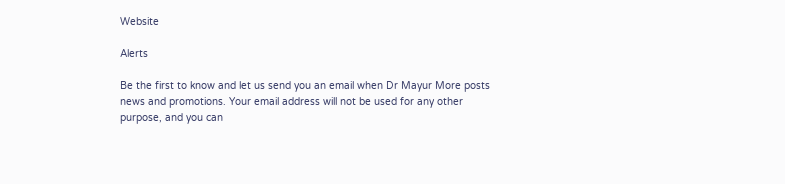Website

Alerts

Be the first to know and let us send you an email when Dr Mayur More posts news and promotions. Your email address will not be used for any other purpose, and you can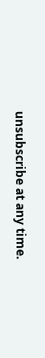unsubscribe at any time.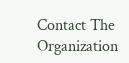Contact The Organization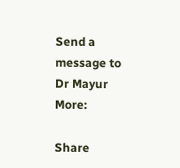Send a message to Dr Mayur More:

Share